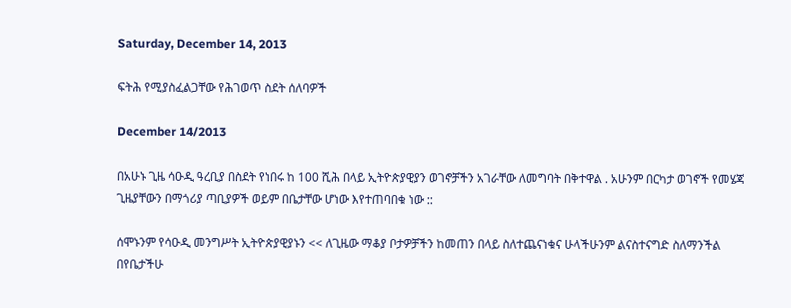Saturday, December 14, 2013

ፍትሕ የሚያስፈልጋቸው የሕገወጥ ስደት ሰለባዎች

December 14/2013

በአሁኑ ጊዜ ሳዑዲ ዓረቢያ በስደት የነበሩ ከ 100 ሺሕ በላይ ኢትዮጵያዊያን ወገኖቻችን አገራቸው ለመግባት በቅተዋል . አሁንም በርካታ ወገኖች የመሄጃ ጊዜያቸውን በማጎሪያ ጣቢያዎች ወይም በቤታቸው ሆነው እየተጠባበቁ ነው ::

ሰሞኑንም የሳዑዲ መንግሥት ኢትዮጵያዊያኑን << ለጊዜው ማቆያ ቦታዎቻችን ከመጠን በላይ ስለተጨናነቁና ሁላችሁንም ልናስተናግድ ስለማንችል በየቤታችሁ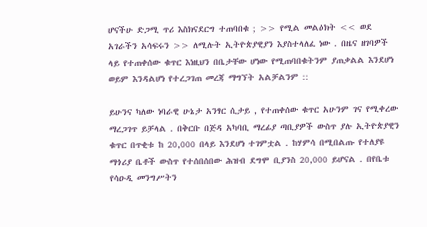ሆናችሁ ድጋሚ ጥሪ እስክናደርግ ተጠባበቁ ; >> የሚል መልዕክት << ወደ አገራችን አሳፍሩን >> ለሚሉት ኢትዮጵያዊያን እያስተላለፈ ነው . በዜና ዘገባዎች ላይ የተጠቀሰው ቁጥር እነዚህን በቤታቸው ሆነው የሚጠባበቁትንም ያጠቃልል እንደሆነ ወይም እንዳልሆነ የተረጋገጠ መረጃ ማግኘት አልቻልንም ::

ይሁንና ካለው ነባራዊ ሁኔታ አንፃር ሲታይ , የተጠቀሰው ቁጥር አሁንም ገና የሚቀረው ማረጋገጥ ይቻላል . በቅርቡ በጅዳ አካባቢ ማረፊያ ጣቢያዎች ውስጥ ያሉ ኢትዮጵያዊን ቁጥር በጥቂቱ ከ 20,000 በላይ እንደሆነ ተገምቷል . ከሃምሳ በሚበልጡ የተለያዩ ማጎሪያ ቤቶች ውስጥ የተሰበሰበው ሕዝብ ደግሞ ቢያንስ 20,000 ይሆናል . በየቤቱ የሳዑዲ መንግሥትን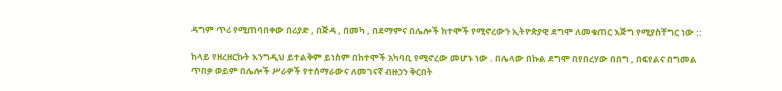ዳግም ጥሪ የሚጠባበቀው በሪያድ , በጅዳ , በመካ , በደማምና በሌሎች ከተሞች የሚኖረውን ኢትዮጵያዊ ደግሞ ለመቁጠር እጅግ የሚያስቸግር ነው ::

ከላይ የዘረዘርኩት እንግዲህ ይተልቅም ይነስም በከተሞች አካባቢ የሚኖረው መሆኑ ነው . በሌላው በኩል ደግሞ በየበረሃው በበግ , በፍየልና በግመል ጥበቃ ወይም በሌሎች ሥራዎች የተሰማራውና ለመገናኛ ብዙኃን ቅርበት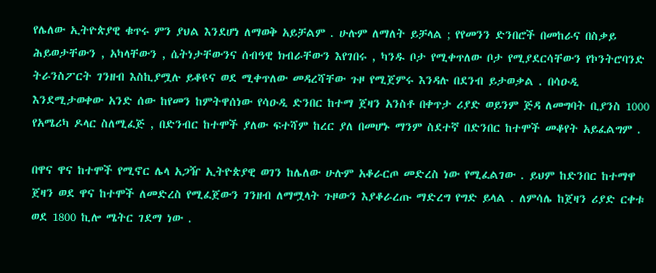የሌለው ኢትዮጵያዊ ቁጥሩ ምን ያህል እንደሆነ ለማወቅ አይቻልም . ሁሉም ለማለት ይቻላል ; የየመንን ድንበሮች በመከራና በስቃይ ሕይወታቸውን , አካላቸውን , ሴትነታቸውንና ሰብዓዊ ክብራቸውን እየገበሩ , ካንዱ ቦታ የሚቀጥለው ቦታ የሚያደርሳቸውን የኮንትሮባንድ ትራንስፖርት ገንዘብ እስኪያሟሉ ይቆዩና ወደ ሚቀጥለው መዳረሻቸው ጉዞ የሚጀምሩ እንዳሉ በደንብ ይታወቃል . በሳዑዲ እንደሚታወቀው አንድ ሰው ከየመን ከምትዋሰነው የሳዑዲ ድንበር ከተማ ጀዛን አንስቶ በቀጥታ ሪያድ ወይንም ጅዳ ለመግባት ቢያንስ 1000 የአሜሪካ ዶላር ስለሚፈጅ , በድንብር ከተሞች ያለው ፍተሻም ከረር ያለ በመሆኑ ማንም ስደተኛ በድንበር ከተሞች መቆየት አይፈልግም .

በዋና ዋና ከተሞች የሚኖር ሌላ አጋዥ ኢትዮጵያዊ ወገን ከሌለው ሁሉም አቆራርጦ መድረስ ነው የሚፈልገው . ይህም ከድንበር ከተማዋ ጀዛን ወደ ዋና ከተሞች ለመድረስ የሚፈጀውን ገንዘብ ለማሟላት ጉዞውን እያቆራረጡ ማድረግ የግድ ይላል . ለምሳሌ ከጀዛን ሪያድ ርቀቱ ወደ 1800 ኪሎ ሜትር ገደማ ነው .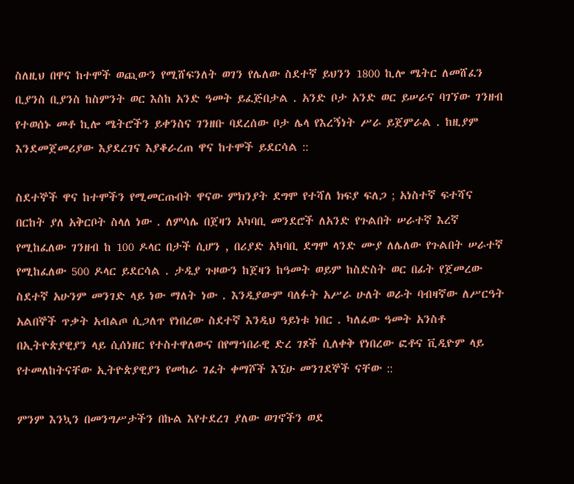ስለዚህ በዋና ከተሞች ወጪውን የሚሸፍንለት ወገን የሌለው ስደተኛ ይህንን 1800 ኪሎ ሜትር ለመሸፈን ቢያንስ ቢያንስ ከስምንት ወር እስከ አንድ ዓመት ይፈጅበታል . አንድ ቦታ አንድ ወር ይሠራና ባገኘው ገንዘብ የተወሰኑ መቶ ኪሎ ሜትሮችን ይቀንስና ገንዘቡ ባደረሰው ቦታ ሌላ የእረኝነት ሥራ ይጀምራል . ከዚያም እንደመጀመሪያው እያደረገና እያቆራረጠ ዋና ከተሞች ይደርሳል ::

ስደተኞች ዋና ከተሞችን የሚመርጡበት ዋናው ምክንያት ደግሞ የተሻለ ክፍያ ፍለጋ ; አነስተኛ ፍተሻና በርከት ያለ አቅርቦት ስላለ ነው . ለምሳሌ በጀዛን አካባቢ መንደሮች ለአንድ የጉልበት ሠራተኛ እረኛ የሚከፈለው ገንዘብ ከ 100 ዶላር በታች ሲሆን , በሪያድ አካባቢ ደግሞ ላንድ ሙያ ለሌለው የጉልበት ሠራተኛ የሚከፈለው 500 ዶላር ይደርሳል . ታዲያ ጉዞውን ከጀዛን ከዓመት ወይም ከስድስት ወር በፊት የጀመረው ስደተኛ አሁንም መንገድ ላይ ነው ማለት ነው . እንዲያውም ባለፉት አሥራ ሁለት ወራት ባብዛኛው ለሥርዓት አልበኞች ጥቃት አብልጦ ሲጋለጥ የነበረው ስደተኛ እንዲህ ዓይነቱ ነበር . ካለፈው ዓመት አንስቶ በኢትዮጵያዊያን ላይ ሲሰነዘር የተስተዋለውና በየማኀበራዊ ድረ ገጾች ሲለቀቅ የነበረው ፎቶና ቪዲዮም ላይ የተመለከትናቸው ኢትዮጵያዊያን የመከራ ገፈት ቀማሾች እኚሁ መንገደኞች ናቸው ::

ምንም እንኳን በመንግሥታችን በኩል እየተደረገ ያለው ወገኖችን ወደ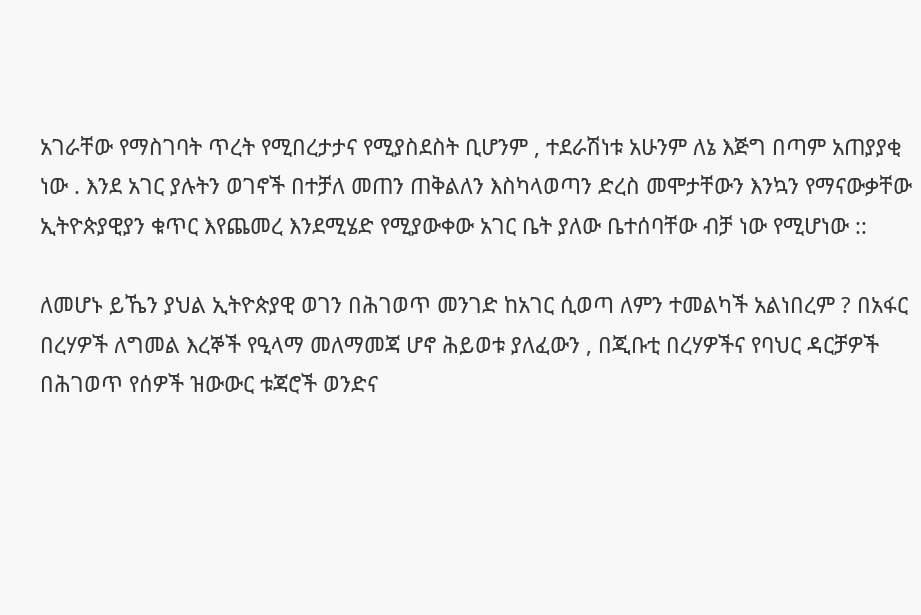አገራቸው የማስገባት ጥረት የሚበረታታና የሚያስደስት ቢሆንም , ተደራሽነቱ አሁንም ለኔ እጅግ በጣም አጠያያቂ ነው . እንደ አገር ያሉትን ወገኖች በተቻለ መጠን ጠቅልለን እስካላወጣን ድረስ መሞታቸውን እንኳን የማናውቃቸው ኢትዮጵያዊያን ቁጥር እየጨመረ እንደሚሄድ የሚያውቀው አገር ቤት ያለው ቤተሰባቸው ብቻ ነው የሚሆነው ::

ለመሆኑ ይኼን ያህል ኢትዮጵያዊ ወገን በሕገወጥ መንገድ ከአገር ሲወጣ ለምን ተመልካች አልነበረም ? በአፋር በረሃዎች ለግመል እረኞች የዒላማ መለማመጃ ሆኖ ሕይወቱ ያለፈውን , በጂቡቲ በረሃዎችና የባህር ዳርቻዎች በሕገወጥ የሰዎች ዝውውር ቱጃሮች ወንድና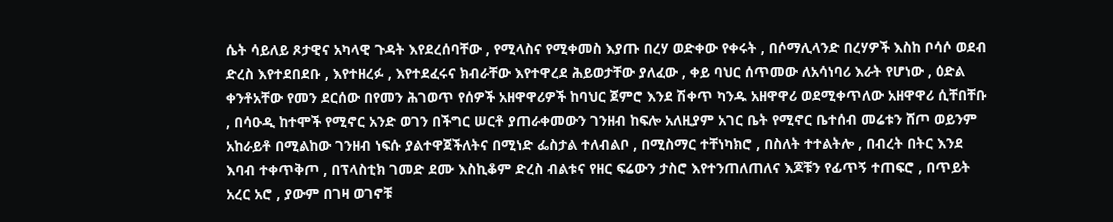ሴት ሳይለይ ጾታዊና አካላዊ ጉዳት እየደረሰባቸው , የሚላስና የሚቀመስ እያጡ በረሃ ወድቀው የቀሩት , በሶማሊላንድ በረሃዎች እስከ ቦሳሶ ወደብ ድረስ እየተደበደቡ , እየተዘረፉ , እየተደፈሩና ክብራቸው እየተዋረደ ሕይወታቸው ያለፈው , ቀይ ባህር ሰጥመው ለአሳነባሪ እራት የሆነው , ዕድል ቀንቶአቸው የመን ደርሰው በየመን ሕገወጥ የሰዎች አዘዋዋሪዎች ከባህር ጀምሮ እንደ ሽቀጥ ካንዱ አዘዋዋሪ ወደሚቀጥለው አዘዋዋሪ ሲቸበቸቡ , በሳዑዲ ከተሞች የሚኖር አንድ ወገን በችግር ሠርቶ ያጠራቀመውን ገንዘብ ከፍሎ አለዚያም አገር ቤት የሚኖር ቤተሰብ መሬቱን ሸጦ ወይንም አከራይቶ በሚልከው ገንዘብ ነፍሱ ያልተዋጀችለትና በሚነድ ፌስታል ተለብልቦ , በሚስማር ተቸነካክሮ , በስለት ተተልትሎ , በብረት በትር እንደ እባብ ተቀጥቅጦ , በፕላስቲክ ገመድ ደሙ እስኪቆም ድረስ ብልቱና የዘር ፍሬውን ታስሮ እየተንጠለጠለና እጆቹን የፊጥኝ ተጠፍሮ , በጥይት አረር አሮ , ያውም በገዛ ወገኖቹ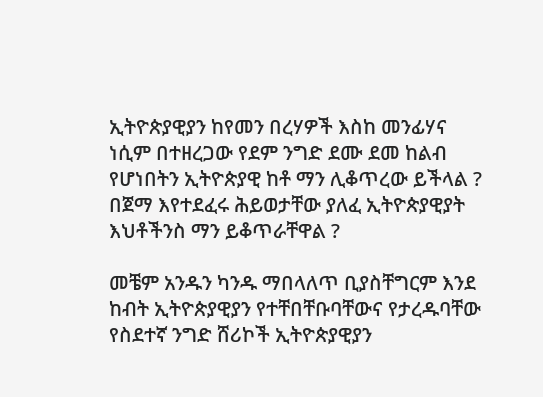ኢትዮጵያዊያን ከየመን በረሃዎች እስከ መንፊሃና ነሲም በተዘረጋው የደም ንግድ ደሙ ደመ ከልብ የሆነበትን ኢትዮጵያዊ ከቶ ማን ሊቆጥረው ይችላል ? በጀማ እየተደፈሩ ሕይወታቸው ያለፈ ኢትዮጵያዊያት እህቶችንስ ማን ይቆጥራቸዋል ?

መቼም አንዱን ካንዱ ማበላለጥ ቢያስቸግርም እንደ ከብት ኢትዮጵያዊያን የተቸበቸቡባቸውና የታረዱባቸው የስደተኛ ንግድ ሸሪኮች ኢትዮጵያዊያን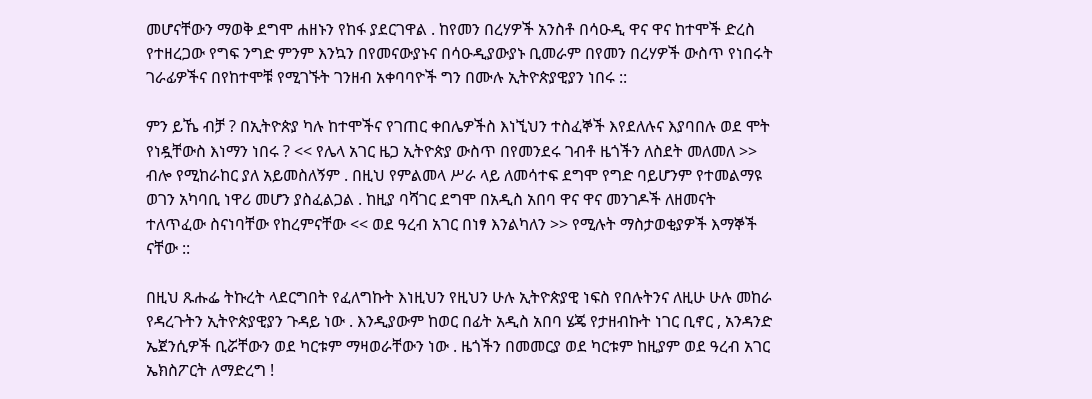መሆናቸውን ማወቅ ደግሞ ሐዘኑን የከፋ ያደርገዋል . ከየመን በረሃዎች አንስቶ በሳዑዲ ዋና ዋና ከተሞች ድረስ የተዘረጋው የግፍ ንግድ ምንም እንኳን በየመናውያኑና በሳዑዲያውያኑ ቢመራም በየመን በረሃዎች ውስጥ የነበሩት ገራፊዎችና በየከተሞቹ የሚገኙት ገንዘብ አቀባባዮች ግን በሙሉ ኢትዮጵያዊያን ነበሩ ::

ምን ይኼ ብቻ ? በኢትዮጵያ ካሉ ከተሞችና የገጠር ቀበሌዎችስ እነኚህን ተስፈኞች እየደለሉና እያባበሉ ወደ ሞት የነዷቸውስ እነማን ነበሩ ? << የሌላ አገር ዜጋ ኢትዮጵያ ውስጥ በየመንደሩ ገብቶ ዜጎችን ለስደት መለመለ >> ብሎ የሚከራከር ያለ አይመስለኝም . በዚህ የምልመላ ሥራ ላይ ለመሳተፍ ደግሞ የግድ ባይሆንም የተመልማዩ ወገን አካባቢ ነዋሪ መሆን ያስፈልጋል . ከዚያ ባሻገር ደግሞ በአዲስ አበባ ዋና ዋና መንገዶች ለዘመናት ተለጥፈው ስናነባቸው የከረምናቸው << ወደ ዓረብ አገር በነፃ እንልካለን >> የሚሉት ማስታወቂያዎች እማኞች ናቸው ::

በዚህ ጹሑፌ ትኩረት ላደርግበት የፈለግኩት እነዚህን የዚህን ሁሉ ኢትዮጵያዊ ነፍስ የበሉትንና ለዚሁ ሁሉ መከራ የዳረጉትን ኢትዮጵያዊያን ጉዳይ ነው . እንዲያውም ከወር በፊት አዲስ አበባ ሄጄ የታዘብኩት ነገር ቢኖር , አንዳንድ ኤጀንሲዎች ቢሯቸውን ወደ ካርቱም ማዛወራቸውን ነው . ዜጎችን በመመርያ ወደ ካርቱም ከዚያም ወደ ዓረብ አገር ኤክስፖርት ለማድረግ !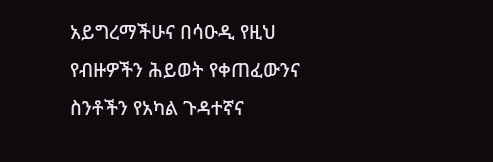አይግረማችሁና በሳዑዲ የዚህ የብዙዎችን ሕይወት የቀጠፈውንና ስንቶችን የአካል ጉዳተኛና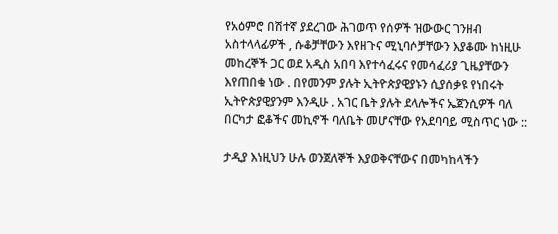የአዕምሮ በሽተኛ ያደረገው ሕገወጥ የሰዎች ዝውውር ገንዘብ አስተላላፊዎች , ሱቆቻቸውን እየዘጉና ሚኒባሶቻቸውን እያቆሙ ከነዚሁ መከረኞች ጋር ወደ አዲስ አበባ እየተሳፈሩና የመሳፈሪያ ጊዜያቸውን እየጠበቁ ነው . በየመንም ያሉት ኢትዮጵያዊያኑን ሲያሰቃዩ የነበሩት ኢትዮጵያዊያንም እንዲሁ . አገር ቤት ያሉት ደላሎችና ኤጀንሲዎች ባለ በርካታ ፎቆችና መኪኖች ባለቤት መሆናቸው የአደባባይ ሚስጥር ነው ::

ታዲያ እነዚህን ሁሉ ወንጀለኞች እያወቅናቸውና በመካከላችን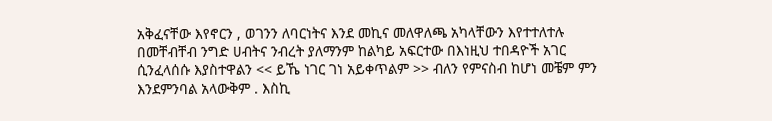አቅፈናቸው እየኖርን , ወገንን ለባርነትና እንደ መኪና መለዋለጫ አካላቸውን እየተተለተሉ በመቸብቸብ ንግድ ሀብትና ንብረት ያለማንም ከልካይ አፍርተው በእነዚህ ተበዳዮች አገር ሲንፈላሰሱ እያስተዋልን << ይኼ ነገር ገነ አይቀጥልም >> ብለን የምናስብ ከሆነ መቼም ምን እንደምንባል አላውቅም . እስኪ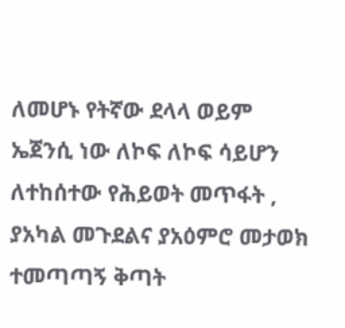ለመሆኑ የትኛው ደላላ ወይም ኤጀንሲ ነው ለኮፍ ለኮፍ ሳይሆን ለተከሰተው የሕይወት መጥፋት , ያአካል መጉደልና ያአዕምሮ መታወክ ተመጣጣኝ ቅጣት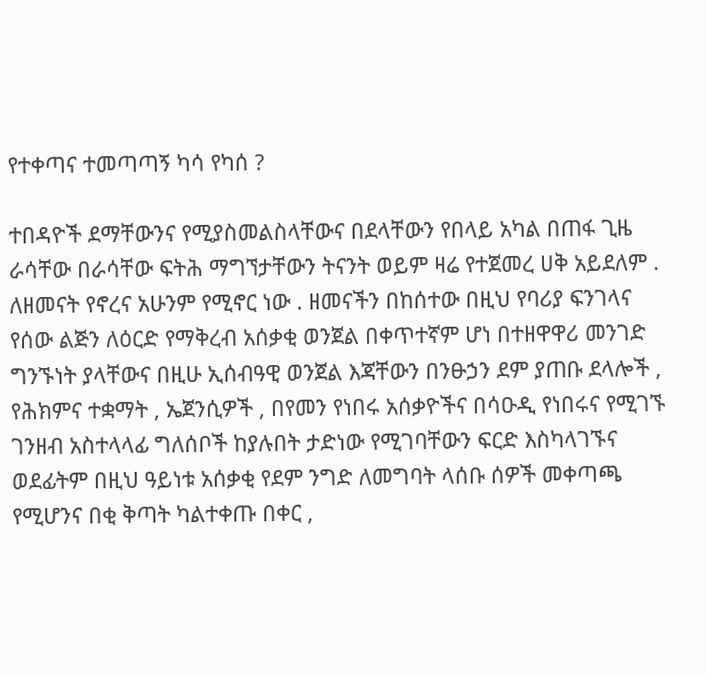የተቀጣና ተመጣጣኝ ካሳ የካሰ ?

ተበዳዮች ደማቸውንና የሚያስመልስላቸውና በደላቸውን የበላይ አካል በጠፋ ጊዜ ራሳቸው በራሳቸው ፍትሕ ማግኘታቸውን ትናንት ወይም ዛሬ የተጀመረ ሀቅ አይደለም . ለዘመናት የኖረና አሁንም የሚኖር ነው . ዘመናችን በከሰተው በዚህ የባሪያ ፍንገላና የሰው ልጅን ለዕርድ የማቅረብ አሰቃቂ ወንጀል በቀጥተኛም ሆነ በተዘዋዋሪ መንገድ ግንኙነት ያላቸውና በዚሁ ኢሰብዓዊ ወንጀል እጃቸውን በንፁኃን ደም ያጠቡ ደላሎች , የሕክምና ተቋማት , ኤጀንሲዎች , በየመን የነበሩ አሰቃዮችና በሳዑዲ የነበሩና የሚገኙ ገንዘብ አስተላላፊ ግለሰቦች ከያሉበት ታድነው የሚገባቸውን ፍርድ እስካላገኙና ወደፊትም በዚህ ዓይነቱ አሰቃቂ የደም ንግድ ለመግባት ላሰቡ ሰዎች መቀጣጫ የሚሆንና በቂ ቅጣት ካልተቀጡ በቀር ,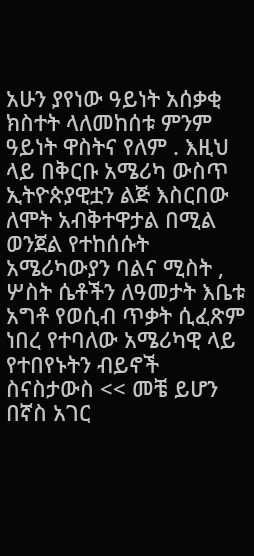አሁን ያየነው ዓይነት አሰቃቂ ክስተት ላለመከሰቱ ምንም ዓይነት ዋስትና የለም . እዚህ ላይ በቅርቡ አሜሪካ ውስጥ ኢትዮጵያዊቷን ልጅ እስርበው ለሞት አብቅተዋታል በሚል ወንጀል የተከሰሱት አሜሪካውያን ባልና ሚስት , ሦስት ሴቶችን ለዓመታት እቤቱ አግቶ የወሲብ ጥቃት ሲፈጽም ነበረ የተባለው አሜሪካዊ ላይ የተበየኑትን ብይኖች ስናስታውስ << መቼ ይሆን በኛስ አገር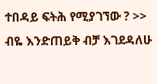ተበዳይ ፍትሕ የሚያገኘው ? >> ብዬ እንድጠይቅ ብቻ እገደዳለሁ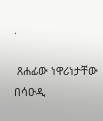.

 ጸሐፊው ነዋሪነታቸው በሳዑዲ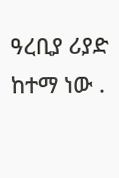ዓረቢያ ሪያድ ከተማ ነው .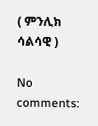( ምንሊክ ሳልሳዊ )

No comments: